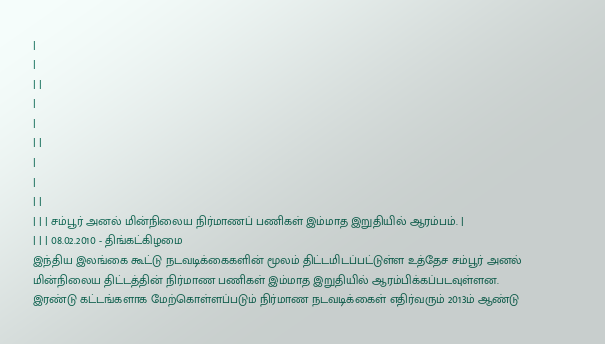|
|
| |
|
|
| |
|
|
| |
| | | சம்பூர் அனல் மின்நிலைய நிர்மாணப் பணிகள் இம்மாத இறுதியில் ஆரம்பம். |
| | | 08.02.2010 - திங்கட்கிழமை
இந்திய இலங்கை கூட்டு நடவடிக்கைகளின் மூலம் திட்டமிடப்பட்டுள்ள உத்தேச சம்பூர் அனல் மின்நிலைய திட்டத்தின் நிர்மாண பணிகள் இம்மாத இறுதியில் ஆரம்பிக்கப்படவுள்ளன.
இரண்டு கட்டங்களாக மேற்கொள்ளப்படும் நிர்மாண நடவடிக்கைள் எதிர்வரும் 2013ம் ஆண்டு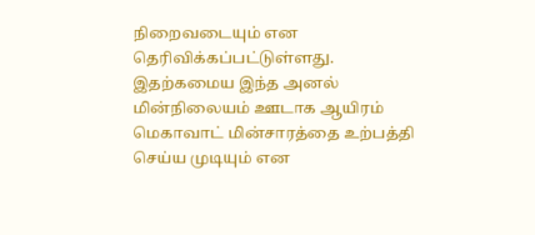நிறைவடையும் என தெரிவிக்கப்பட்டுள்ளது. இதற்கமைய இந்த அனல் மின்நிலையம் ஊடாக ஆயிரம் மெகாவாட் மின்சாரத்தை உற்பத்தி செய்ய முடியும் என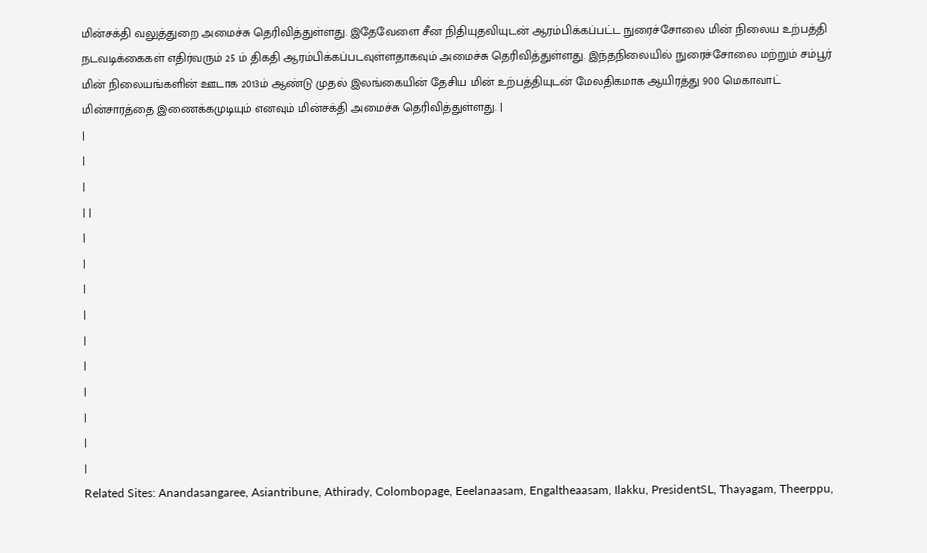மின்சக்தி வலுத்துறை அமைச்சு தெரிவித்துள்ளது. இதேவேளை சீன நிதியுதவியுடன் ஆரம்பிக்கப்பட்ட நுரைச்சோலை மின் நிலைய உற்பத்தி நடவடிக்கைகள் எதிர்வரும் 25 ம் திகதி ஆரம்பிக்கப்படவுள்ளதாகவும் அமைச்சு தெரிவித்துள்ளது. இந்தநிலையில் நுரைச்சோலை மற்றும் சம்பூர் மின் நிலையங்களின் ஊடாக 2013ம் ஆண்டு முதல் இலங்கையின் தேசிய மின் உற்பத்தியுடன் மேலதிகமாக ஆயிரத்து 900 மெகாவாட் மின்சாரத்தை இணைக்கமுடியும் எனவும் மின்சக்தி அமைச்சு தெரிவித்துள்ளது. |
|
|
|
| |
|
|
|
|
|
|
|
|
|
|
Related Sites: Anandasangaree, Asiantribune, Athirady, Colombopage, Eeelanaasam, Engaltheaasam, Ilakku, PresidentSL, Thayagam, Theerppu,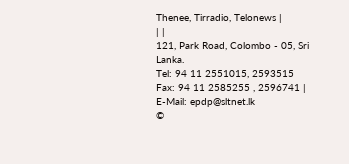Thenee, Tirradio, Telonews |
| |
121, Park Road, Colombo - 05, Sri Lanka.
Tel: 94 11 2551015, 2593515 Fax: 94 11 2585255 , 2596741 |
E-Mail: epdp@sltnet.lk
©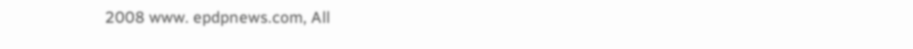2008 www. epdpnews.com, All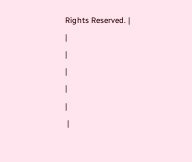Rights Reserved. |
|
|
|
|
|
 |